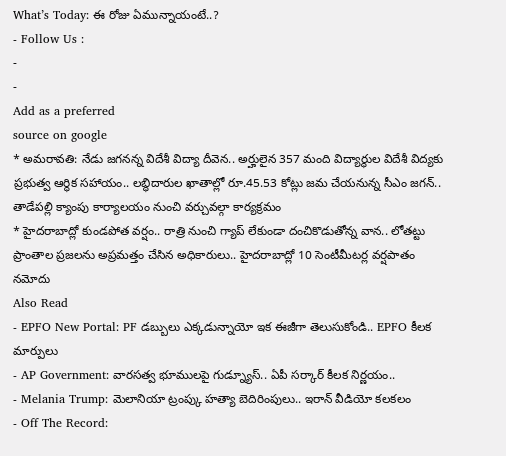What’s Today: ఈ రోజు ఏమున్నాయంటే..?
- Follow Us :
-
-
Add as a preferred
source on google
* అమరావతి: నేడు జగనన్న విదేశీ విద్యా దీవెన.. అర్హులైన 357 మంది విద్యార్థుల విదేశీ విద్యకు ప్రభుత్వ ఆర్థిక సహాయం.. లబ్ధిదారుల ఖాతాల్లో రూ.45.53 కోట్లు జమ చేయనున్న సీఎం జగన్.. తాడేపల్లి క్యాంపు కార్యాలయం నుంచి వర్చువల్గా కార్యక్రమం
* హైదరాబాద్లో కుండపోత వర్షం.. రాత్రి నుంచి గ్యాప్ లేకుండా దంచికొడుతోన్న వాన.. లోతట్టు ప్రాంతాల ప్రజలను అప్రమత్తం చేసిన అధికారులు.. హైదరాబాద్లో 10 సెంటీమీటర్ల వర్షపాతం నమోదు
Also Read
- EPFO New Portal: PF డబ్బులు ఎక్కడున్నాయో ఇక ఈజీగా తెలుసుకోండి.. EPFO కీలక మార్పులు
- AP Government: వారసత్వ భూములపై గుడ్న్యూస్.. ఏపీ సర్కార్ కీలక నిర్ణయం..
- Melania Trump: మెలానియా ట్రంప్కు హత్యా బెదిరింపులు.. ఇరాన్ వీడియో కలకలం
- Off The Record: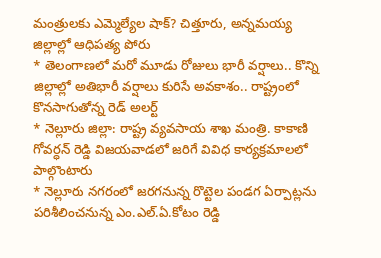మంత్రులకు ఎమ్మెల్యేల షాక్? చిత్తూరు, అన్నమయ్య జిల్లాల్లో ఆధిపత్య పోరు
* తెలంగాణలో మరో మూడు రోజులు భారీ వర్షాలు.. కొన్ని జిల్లాల్లో అతిభారీ వర్షాలు కురిసే అవకాశం.. రాష్ట్రంలో కొనసాగుతోన్న రెడ్ అలర్ట్
* నెల్లూరు జిల్లా: రాష్ట్ర వ్యవసాయ శాఖ మంత్రి. కాకాణి గోవర్ధన్ రెడ్డి విజయవాడలో జరిగే వివిధ కార్యక్రమాలలో పాల్గొంటారు
* నెల్లూరు నగరంలో జరగనున్న రొట్టెల పండగ ఏర్పాట్లను పరిశీలించనున్న ఎం.ఎల్.ఏ.కోటం రెడ్డి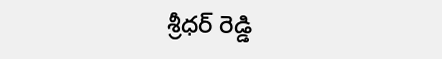శ్రీధర్ రెడ్డి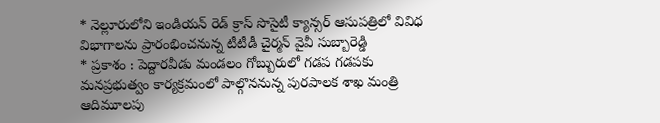* నెల్లూరులోని ఇండియన్ రెడ్ క్రాస్ సొసైటీ క్యాన్సర్ ఆసుపత్రిలో వివిధ విభాగాలను ప్రారంభించనున్న టీటీడీ చైర్మన్ వైవీ సుబ్బారెడ్డి
* ప్రకాశం : పెద్దారవీడు మండలం గోబ్బురులో గడప గడపకు మనప్రభుత్వం కార్యక్రమంలో పాల్గొననున్న పురపాలక శాఖ మంత్రి ఆదిమూలపు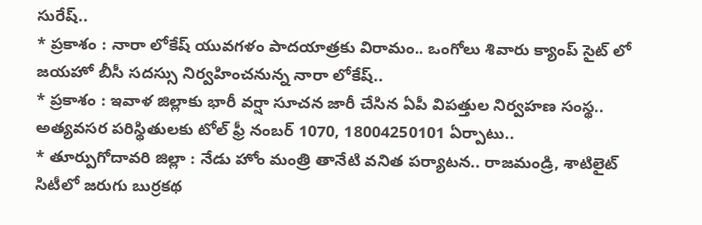సురేష్..
* ప్రకాశం : నారా లోకేష్ యువగళం పాదయాత్రకు విరామం.. ఒంగోలు శివారు క్యాంప్ సైట్ లో జయహో బీసీ సదస్సు నిర్వహించనున్న నారా లోకేష్..
* ప్రకాశం : ఇవాళ జిల్లాకు భారీ వర్షా సూచన జారీ చేసిన ఏపీ విపత్తుల నిర్వహణ సంస్థ.. అత్యవసర పరిస్థితులకు టోల్ ఫ్రీ నంబర్ 1070, 18004250101 ఏర్పాటు..
* తూర్పుగోదావరి జిల్లా : నేడు హోం మంత్రి తానేటి వనిత పర్యాటన.. రాజమండ్రి, శాటిలైట్ సిటీలో జరుగు బుర్రకథ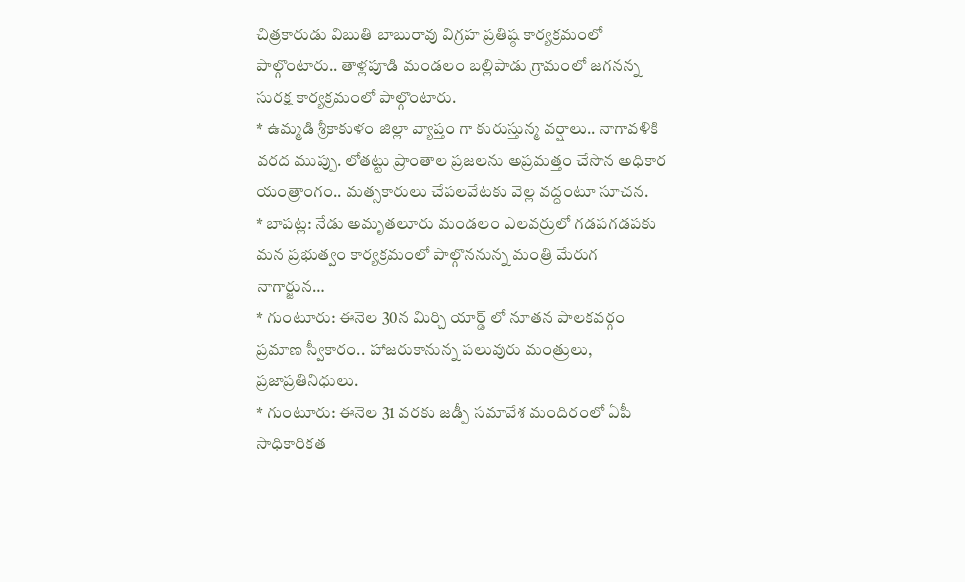చిత్రకారుడు విబుతి బాబురావు విగ్రహ ప్రతిష్ఠ కార్యక్రమంలో పాల్గొంటారు.. తాళ్లపూడి మండలం బల్లిపాడు గ్రామంలో జగనన్న సురక్ష కార్యక్రమంలో పాల్గొంటారు.
* ఉమ్మడి శ్రీకాకుళం జిల్లా వ్యాప్తం గా కురుస్తున్మ వర్షాలు.. నాగావళికి వరద ముప్పు. లోతట్టు ప్రాంతాల ప్రజలను అప్రమత్తం చేసొన అధికార యంత్రాంగం.. మత్సకారులు చేపలవేటకు వెల్ల వద్దంటూ సూచన.
* బాపట్ల: నేడు అమృతలూరు మండలం ఎలవర్రులో గడపగడపకు మన ప్రభుత్వం కార్యక్రమంలో పాల్గొననున్న మంత్రి మేరుగ నాగార్జున…
* గుంటూరు: ఈనెల 30న మిర్చి యార్డ్ లో నూతన పాలకవర్గం ప్రమాణ స్వీకారం.. హాజరుకానున్న పలువురు మంత్రులు, ప్రజాప్రతినిధులు.
* గుంటూరు: ఈనెల 31 వరకు జడ్పీ సమావేశ మందిరంలో ఏపీ సాధికారికత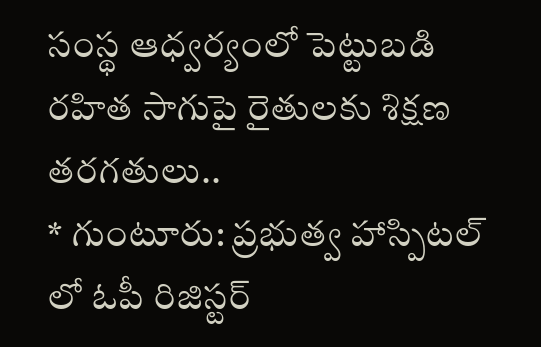సంస్థ ఆధ్వర్యంలో పెట్టుబడి రహిత సాగుపై రైతులకు శిక్షణ తరగతులు..
* గుంటూరు: ప్రభుత్వ హాస్పిటల్ లో ఓపీ రిజిస్టర్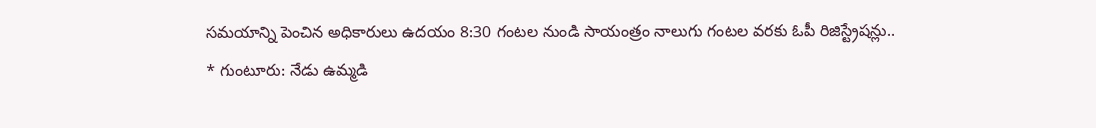సమయాన్ని పెంచిన అధికారులు ఉదయం 8:30 గంటల నుండి సాయంత్రం నాలుగు గంటల వరకు ఓపీ రిజిస్ట్రేషన్లు..
* గుంటూరు: నేడు ఉమ్మడి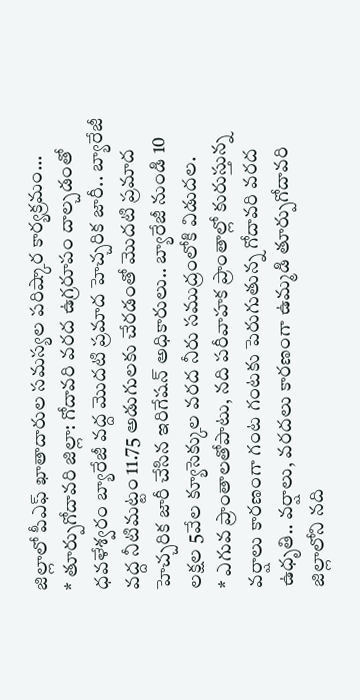జిల్లాలో పీఎఫ్ ఖాతాదారుల సమస్యల పరిష్కార కార్యక్రమం…
* తూర్పుగోదావరి జిల్లా: గోదావరి వరద ఉగ్రరూపం దాల్చడంతో ధవళేశ్వరం బ్యారేజీ వద్ద మొదటి ప్రమాద హెచ్చరిక జారీ.. బ్యారేజీ వద్ద నీటిమట్టం 11.75 అడుగులకు చేరడంతో మొదటి ప్రమాద హెచ్చరిక జారీ చేసిన ఇరిగేషన్ అధికారులు.. బ్యారేజీ నుండి 10 లక్షల 5వేల క్యూసెక్కుల వరద నీరు సముద్రంలోకి విడుదల.
* ఎగువ ప్రాంతాలతోపాటు, నది పరీవాహక ప్రాంతాల్లో కురుస్తున్న వర్షాలు కారణంగా గంట గంటకు పెరుగుతున్న గోదావరి వరద ఉధృతి.. వర్షాలు, వరదలు కారణంగా ఉమ్మడి తూర్పుగోదావరి జిల్లాలోని నది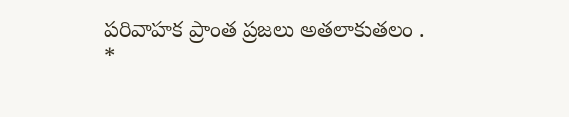పరివాహక ప్రాంత ప్రజలు అతలాకుతలం .
*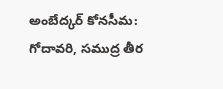అంబేద్కర్ కోనసీమ: గోదావరి, సముద్ర తీర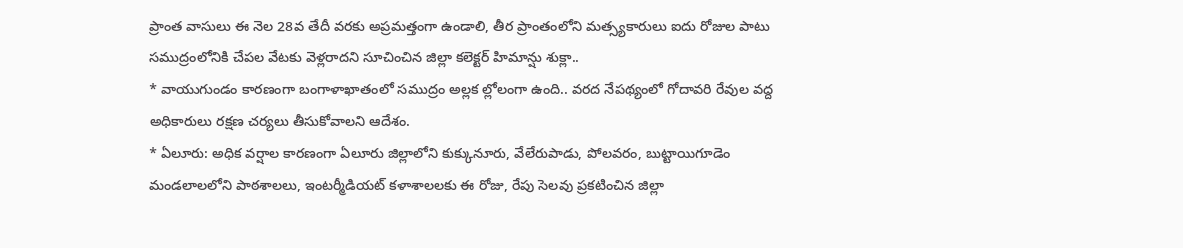ప్రాంత వాసులు ఈ నెల 28వ తేదీ వరకు అప్రమత్తంగా ఉండాలి, తీర ప్రాంతంలోని మత్స్యకారులు ఐదు రోజుల పాటు సముద్రంలోనికి చేపల వేటకు వెళ్లరాదని సూచించిన జిల్లా కలెక్టర్ హిమాన్షు శుక్లా..
* వాయుగుండం కారణంగా బంగాళాఖాతంలో సముద్రం అల్లక ల్లోలంగా ఉంది.. వరద నేపథ్యంలో గోదావరి రేవుల వద్ద అధికారులు రక్షణ చర్యలు తీసుకోవాలని ఆదేశం.
* ఏలూరు: అధిక వర్షాల కారణంగా ఏలూరు జిల్లాలోని కుక్కునూరు, వేలేరుపాడు, పోలవరం, బుట్టాయిగూడెం మండలాలలోని పాఠశాలలు, ఇంటర్మీడియట్ కళాశాలలకు ఈ రోజు, రేపు సెలవు ప్రకటించిన జిల్లా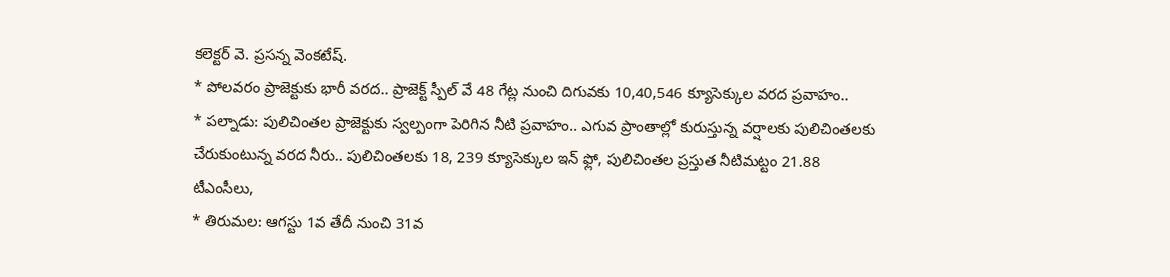కలెక్టర్ వె. ప్రసన్న వెంకటేష్.
* పోలవరం ప్రాజెక్టుకు భారీ వరద.. ప్రాజెక్ట్ స్పీల్ వే 48 గేట్ల నుంచి దిగువకు 10,40,546 క్యూసెక్కుల వరద ప్రవాహం..
* పల్నాడు: పులిచింతల ప్రాజెక్టుకు స్వల్పంగా పెరిగిన నీటి ప్రవాహం.. ఎగువ ప్రాంతాల్లో కురుస్తున్న వర్షాలకు పులిచింతలకు చేరుకుంటున్న వరద నీరు.. పులిచింతలకు 18, 239 క్యూసెక్కుల ఇన్ ఫ్లో, పులిచింతల ప్రస్తుత నీటిమట్టం 21.88 టీఎంసీలు,
* తిరుమల: ఆగస్టు 1వ తేదీ నుంచి 31వ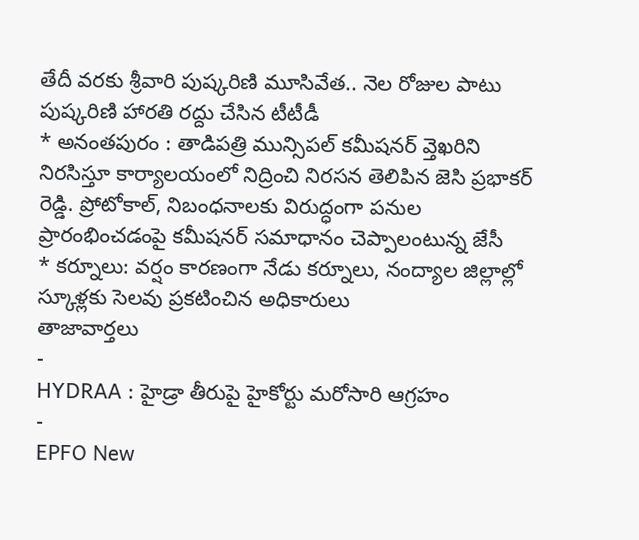తేదీ వరకు శ్రీవారి పుష్కరిణి మూసివేత.. నెల రోజుల పాటు పుష్కరిణి హారతి రద్దు చేసిన టీటీడీ
* అనంతపురం : తాడిపత్రి మున్సిపల్ కమీషనర్ వ్తెఖరిని నిరసిస్తూ కార్యాలయంలో నిద్రించి నిరసన తెలిపిన జెసి ప్రభాకర్ రెడ్డి. ప్రోటోకాల్, నిబంధనాలకు విరుద్ధంగా పనుల ప్రారంభించడంపై కమీషనర్ సమాధానం చెప్పాలంటున్న జేసీ
* కర్నూలు: వర్షం కారణంగా నేడు కర్నూలు, నంద్యాల జిల్లాల్లో స్కూళ్లకు సెలవు ప్రకటించిన అధికారులు
తాజావార్తలు
-
HYDRAA : హైడ్రా తీరుపై హైకోర్టు మరోసారి ఆగ్రహం
-
EPFO New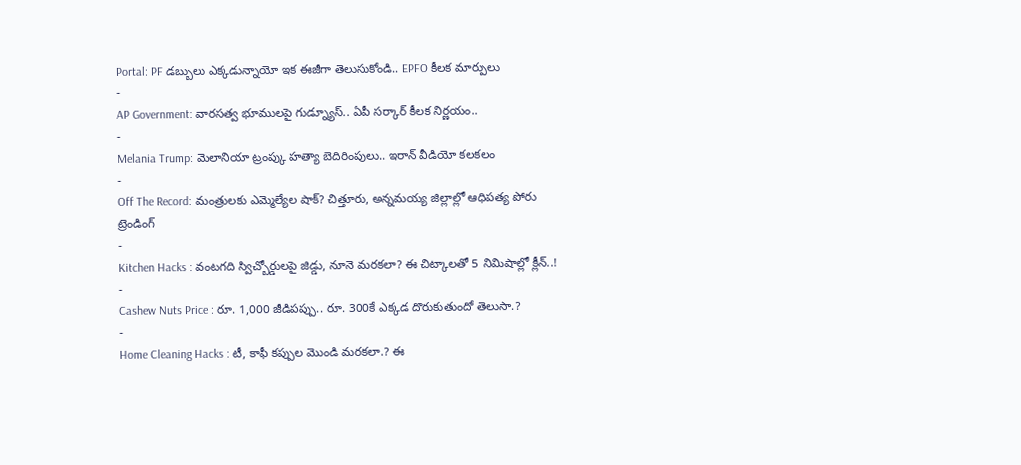Portal: PF డబ్బులు ఎక్కడున్నాయో ఇక ఈజీగా తెలుసుకోండి.. EPFO కీలక మార్పులు
-
AP Government: వారసత్వ భూములపై గుడ్న్యూస్.. ఏపీ సర్కార్ కీలక నిర్ణయం..
-
Melania Trump: మెలానియా ట్రంప్కు హత్యా బెదిరింపులు.. ఇరాన్ వీడియో కలకలం
-
Off The Record: మంత్రులకు ఎమ్మెల్యేల షాక్? చిత్తూరు, అన్నమయ్య జిల్లాల్లో ఆధిపత్య పోరు
ట్రెండింగ్
-
Kitchen Hacks : వంటగది స్విచ్బోర్డులపై జిడ్డు, నూనె మరకలా? ఈ చిట్కాలతో 5 నిమిషాల్లో క్లీన్..!
-
Cashew Nuts Price : రూ. 1,000 జీడిపప్పు.. రూ. 300కే ఎక్కడ దొరుకుతుందో తెలుసా.?
-
Home Cleaning Hacks : టీ, కాఫీ కప్పుల మొండి మరకలా.? ఈ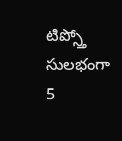టిప్స్తో సులభంగా 5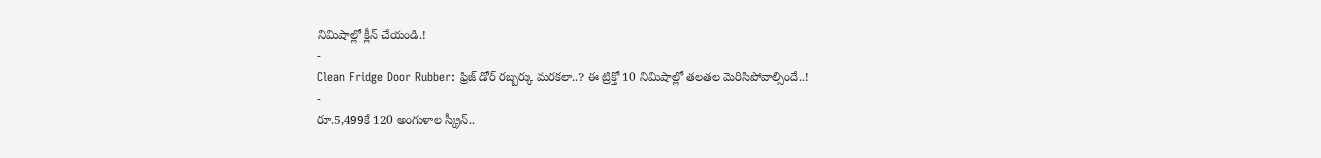నిమిషాల్లో క్లీన్ చేయండి.!
-
Clean Fridge Door Rubber: ఫ్రిజ్ డోర్ రబ్బర్కు మరకలా..? ఈ ట్రిక్తో 10 నిమిషాల్లో తలతల మెరిసిపోవాల్సిందే..!
-
రూ.5,499కే 120 అంగుళాల స్క్రీన్..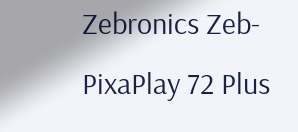Zebronics Zeb-PixaPlay 72 Plus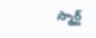స్మార్ట్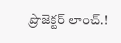ప్రొజెక్టర్ లాంచ్.!